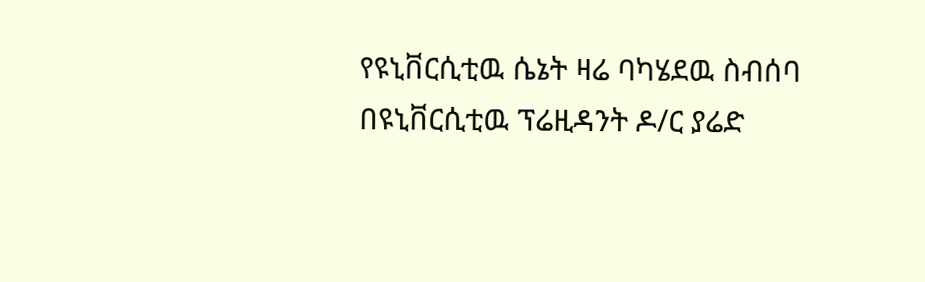የዩኒቨርሲቲዉ ሴኔት ዛሬ ባካሄደዉ ስብሰባ በዩኒቨርሲቲዉ ፕሬዚዳንት ዶ/ር ያሬድ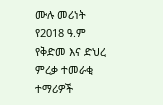ሙሉ መሪነት የ2018 ዓ.ም የቅድመ እና ድህረ ምረቃ ተመራቂ ተማሪዎች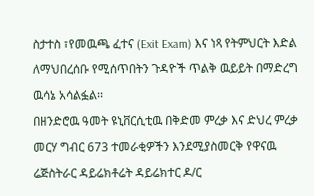ስታተስ ፣የመዉጫ ፈተና (Exit Exam) እና ነጻ የትምህርት እድል ለማህበረሰቡ የሚሰጥበትን ጉዳዮች ጥልቅ ዉይይት በማድረግ ዉሳኔ አሳልፏል፡፡
በዘንድሮዉ ዓመት ዩኒቨርሲቲዉ በቅድመ ምረቃ እና ድህረ ምረቃ መርሃ ግብር 673 ተመራቂዎችን እንደሚያስመርቅ የዋናዉ ሬጅስትራር ዳይሬክቶሬት ዳይሬክተር ዶ/ር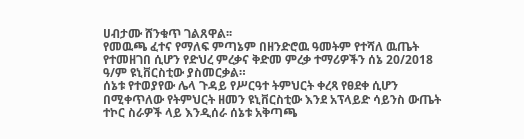ሀብታሙ ሸንቁጥ ገልጸዋል፡፡
የመዉጫ ፈተና የማለፍ ምጣኔም በዘንድሮዉ ዓመትም የተሻለ ዉጤት የተመዘገበ ሲሆን የድህረ ምረቃና ቅድመ ምረቃ ተማሪዎችን ሰኔ 20/2018 ዓ/ም ዩኒቨርስቲው ያስመርቃል።
ሰኔቱ የተወያየው ሌላ ጉዳይ የሥርዓተ ትምህርት ቀረጻ የፀደቀ ሲሆን በሚቀጥለው የትምህርት ዘመን ዩኒቨርስቲው እንደ አፕላይድ ሳይንስ ውጤት ተኮር ስራዎች ላይ እንዲሰራ ሰኔቱ አቅጣጫ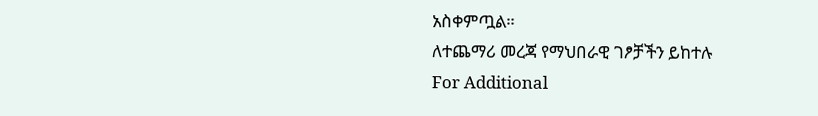አስቀምጧል።
ለተጨማሪ መረጃ የማህበራዊ ገፆቻችን ይከተሉ
For Additional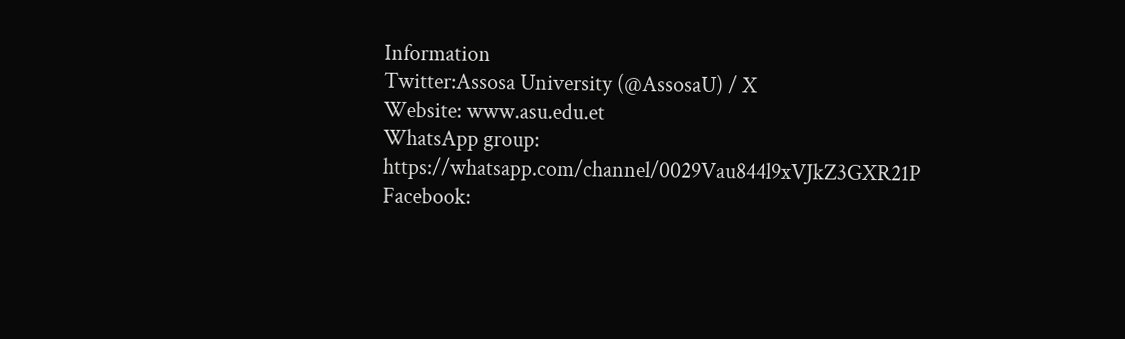Information
Twitter:Assosa University (@AssosaU) / X
Website: www.asu.edu.et
WhatsApp group: https://whatsapp.com/channel/0029Vau844l9xVJkZ3GXR21P
Facebook: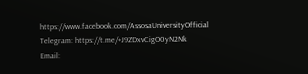https://www.facebook.com/AssosaUniversityOfficial
Telegram: https://t.me/+J9ZDxvCigO0yN2Nk
Email: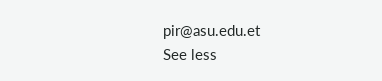pir@asu.edu.et
See less